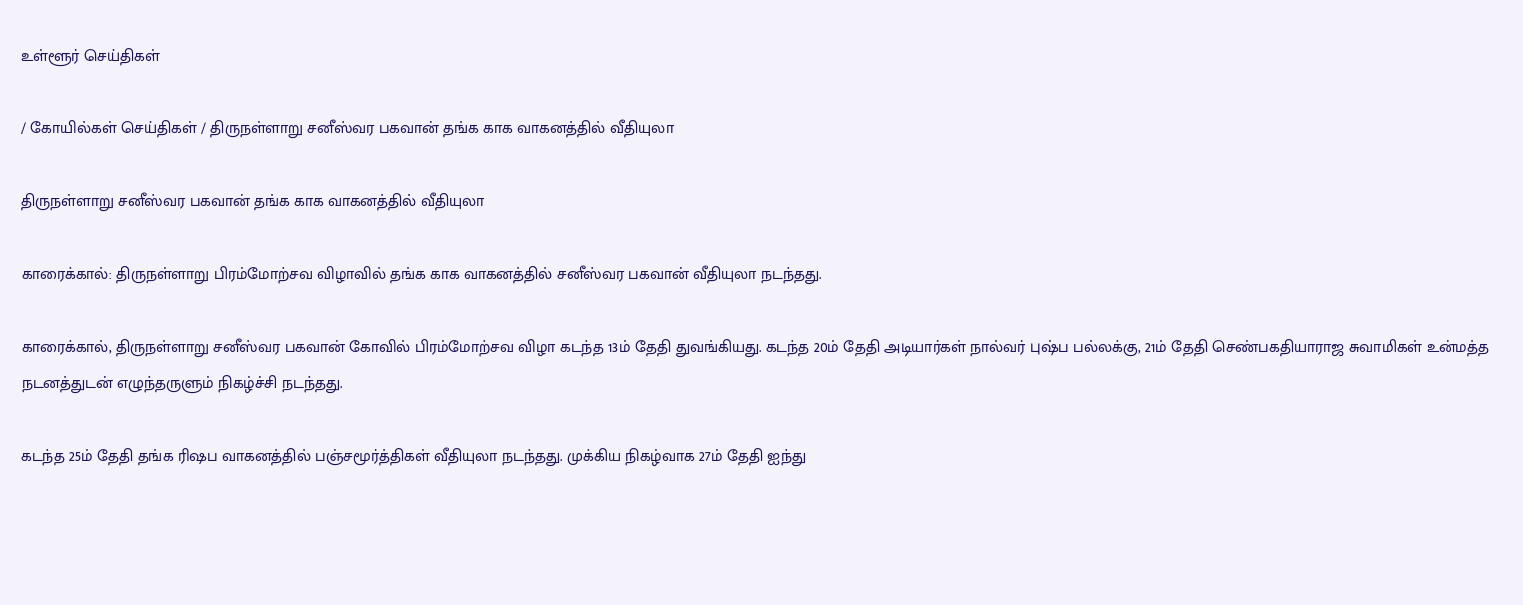உள்ளூர் செய்திகள்

/ கோயில்கள் செய்திகள் / திருநள்ளாறு சனீஸ்வர பகவான் தங்க காக வாகனத்தில் வீதியுலா

திருநள்ளாறு சனீஸ்வர பகவான் தங்க காக வாகனத்தில் வீதியுலா

காரைக்கால்: திருநள்ளாறு பிரம்மோற்சவ விழாவில் தங்க காக வாகனத்தில் சனீஸ்வர பகவான் வீதியுலா நடந்தது.

காரைக்கால், திருநள்ளாறு சனீஸ்வர பகவான் கோவில் பிரம்மோற்சவ விழா கடந்த 13ம் தேதி துவங்கியது. கடந்த 20ம் தேதி அடியார்கள் நால்வர் புஷ்ப பல்லக்கு, 21ம் தேதி செண்பகதியாராஜ சுவாமிகள் உன்மத்த நடனத்துடன் எழுந்தருளும் நிகழ்ச்சி நடந்தது.

கடந்த 25ம் தேதி தங்க ரிஷப வாகனத்தில் பஞ்சமூர்த்திகள் வீதியுலா நடந்தது. முக்கிய நிகழ்வாக 27ம் தேதி ஐந்து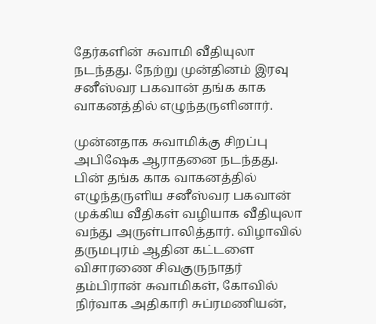தேர்களின் சுவாமி வீதியுலா நடந்தது. நேற்று முன்தினம் இரவு சனீஸ்வர பகவான் தங்க காக வாகனத்தில் எழுந்தருளினார்.

முன்னதாக சுவாமிக்கு சிறப்பு அபிஷேக ஆராதனை நடந்தது. பின் தங்க காக வாகனத்தில் எழுந்தருளிய சனீஸ்வர பகவான் முக்கிய வீதிகள் வழியாக வீதியுலா வந்து அருள்பாலித்தார். விழாவில் தருமபுரம் ஆதின கட்டளை விசாரணை சிவகுருநாதர் தம்பிரான் சுவாமிகள், கோவில் நிர்வாக அதிகாரி சுப்ரமணியன்,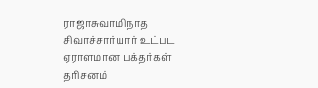ராஜாசுவாமிநாத சிவாச்சார்யார் உட்பட ஏராளமான பக்தர்கள் தரிசனம்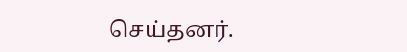செய்தனர்.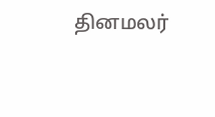தினமலர்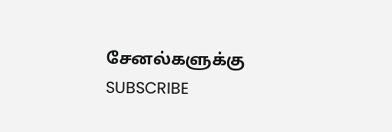சேனல்களுக்கு SUBSCRIBE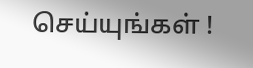செய்யுங்கள் !